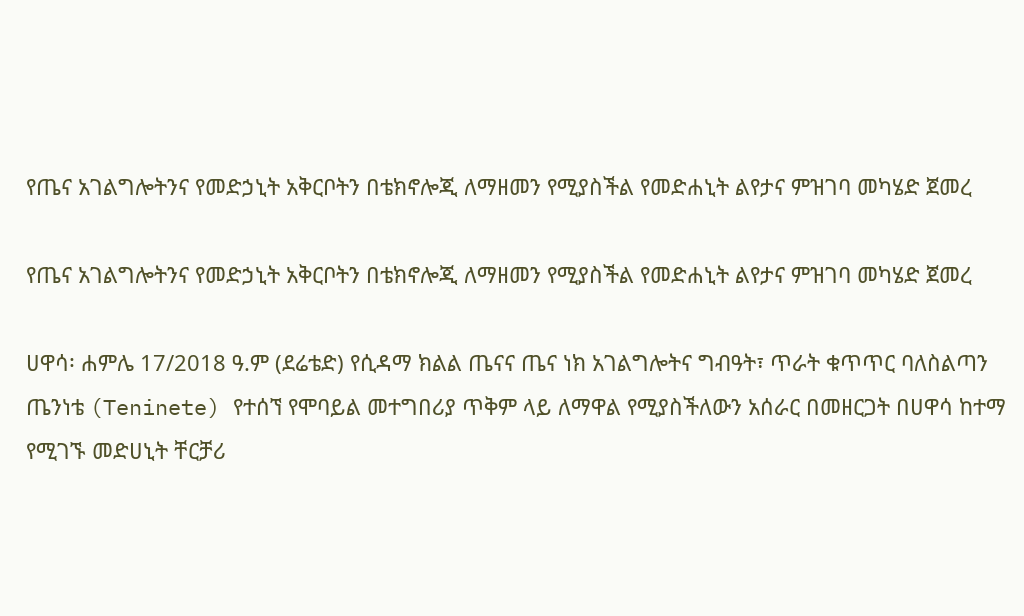የጤና አገልግሎትንና የመድኃኒት አቅርቦትን በቴክኖሎጂ ለማዘመን የሚያስችል የመድሐኒት ልየታና ምዝገባ መካሄድ ጀመረ

የጤና አገልግሎትንና የመድኃኒት አቅርቦትን በቴክኖሎጂ ለማዘመን የሚያስችል የመድሐኒት ልየታና ምዝገባ መካሄድ ጀመረ

ሀዋሳ፡ ሐምሌ 17/2018 ዓ.ም (ደሬቴድ) የሲዳማ ክልል ጤናና ጤና ነክ አገልግሎትና ግብዓት፣ ጥራት ቁጥጥር ባለስልጣን ጤንነቴ (Teninete) የተሰኘ የሞባይል መተግበሪያ ጥቅም ላይ ለማዋል የሚያስችለውን አሰራር በመዘርጋት በሀዋሳ ከተማ የሚገኙ መድሀኒት ቸርቻሪ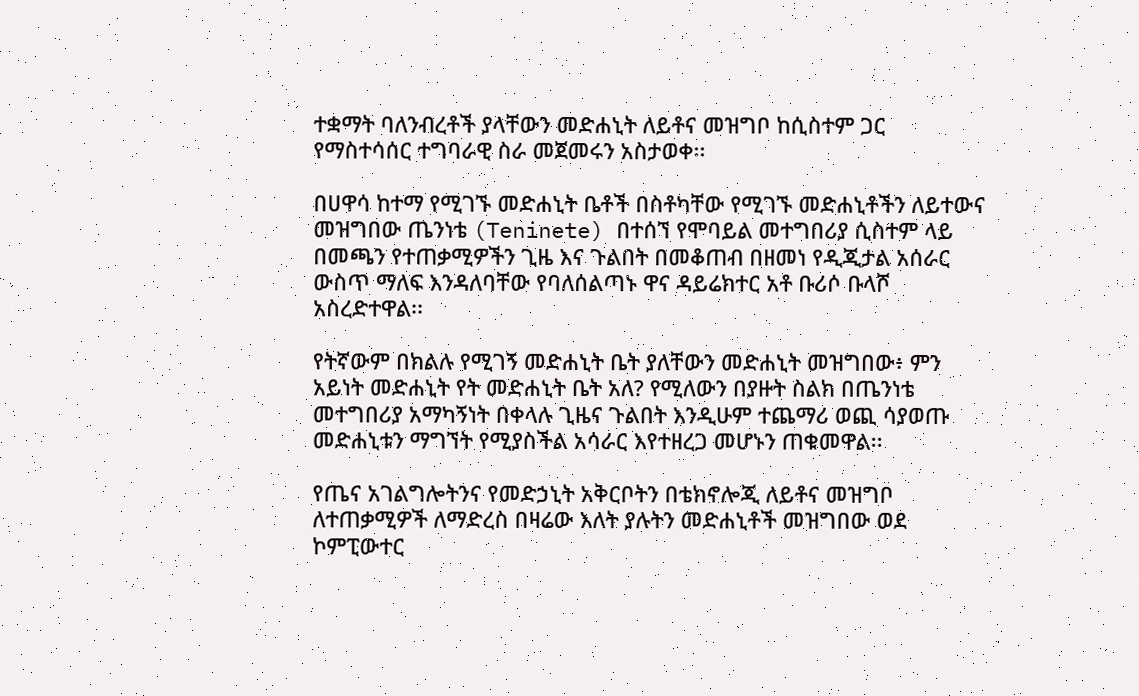ተቋማት ባለንብረቶች ያላቸውን መድሐኒት ለይቶና መዝግቦ ከሲስተም ጋር የማስተሳሰር ተግባራዊ ስራ መጀመሩን አስታወቀ፡፡

በሀዋሳ ከተማ የሚገኙ መድሐኒት ቤቶች በስቶካቸው የሚገኙ መድሐኒቶችን ለይተውና መዝግበው ጤንነቴ (Teninete) በተሰኘ የሞባይል መተግበሪያ ሲስተም ላይ በመጫን የተጠቃሚዎችን ጊዜ እና ጉልበት በመቆጠብ በዘመነ የዲጂታል አሰራር ውስጥ ማለፍ እንዳለባቸው የባለሰልጣኑ ዋና ዳይሬክተር አቶ ቡሪሶ ቡላሾ አስረድተዋል፡፡

የትኛውም በክልሉ የሚገኝ መድሐኒት ቤት ያለቸውን መድሐኒት መዝግበው፥ ምን አይነት መድሐኒት የት መድሐኒት ቤት አለ? የሚለውን በያዙት ስልክ በጤንነቴ መተግበሪያ አማካኝነት በቀላሉ ጊዜና ጉልበት እንዲሁም ተጨማሪ ወጪ ሳያወጡ መድሐኒቱን ማግኘት የሚያስችል አሳራር እየተዘረጋ መሆኑን ጠቁመዋል፡፡

የጤና አገልግሎትንና የመድኃኒት አቅርቦትን በቴክኖሎጂ ለይቶና መዝግቦ ለተጠቃሚዎች ለማድረስ በዛሬው እለት ያሉትን መድሐኒቶች መዝግበው ወደ ኮምፒውተር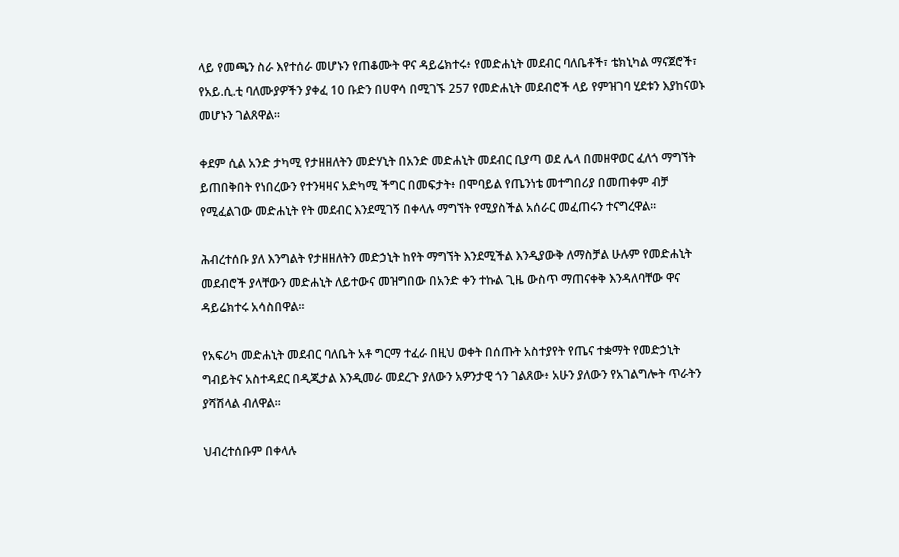ላይ የመጫን ስራ እየተሰራ መሆኑን የጠቆሙት ዋና ዳይሬክተሩ፥ የመድሐኒት መደብር ባለቤቶች፣ ቴክኒካል ማናጀሮች፣ የአይ.ሲ.ቲ ባለሙያዎችን ያቀፈ 10 ቡድን በሀዋሳ በሚገኙ 257 የመድሐኒት መደብሮች ላይ የምዝገባ ሂደቱን እያከናወኑ መሆኑን ገልጸዋል፡፡

ቀደም ሲል አንድ ታካሚ የታዘዘለትን መድሃኒት በአንድ መድሐኒት መደብር ቢያጣ ወደ ሌላ በመዘዋወር ፈለጎ ማግኘት ይጠበቅበት የነበረውን የተንዛዛና አድካሚ ችግር በመፍታት፥ በሞባይል የጤንነቴ መተግበሪያ በመጠቀም ብቻ የሚፈልገው መድሐኒት የት መደብር እንደሚገኝ በቀላሉ ማግኘት የሚያስችል አሰራር መፈጠሩን ተናግረዋል፡፡

ሕብረተሰቡ ያለ እንግልት የታዘዘለትን መድኃኒት ከየት ማግኘት እንደሚችል እንዲያውቅ ለማስቻል ሁሉም የመድሐኒት መደብሮች ያላቸውን መድሐኒት ለይተውና መዝግበው በአንድ ቀን ተኩል ጊዜ ውስጥ ማጠናቀቅ እንዳለባቸው ዋና ዳይሬክተሩ አሳስበዋል፡፡

የአፍሪካ መድሐኒት መደብር ባለቤት አቶ ግርማ ተፈራ በዚህ ወቀት በሰጡት አስተያየት የጤና ተቋማት የመድኃኒት ግብይትና አስተዳደር በዲጂታል እንዲመራ መደረጉ ያለውን አዎንታዊ ጎን ገልጸው፥ አሁን ያለውን የአገልግሎት ጥራትን ያሻሽላል ብለዋል።

ህብረተሰቡም በቀላሉ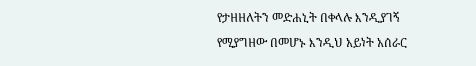የታዘዘለትን መድሐኒት በቀላሉ እንዲያገኝ የሚያግዘው በመሆኑ እንዲህ አይነት አሰራር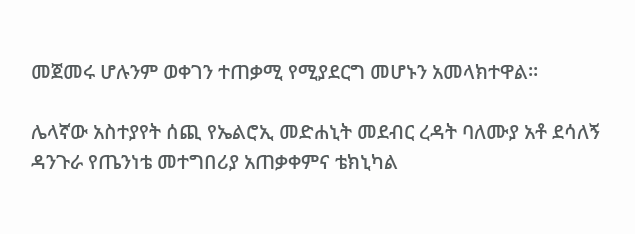መጀመሩ ሆሉንም ወቀገን ተጠቃሚ የሚያደርግ መሆኑን አመላክተዋል፡፡

ሌላኛው አስተያየት ሰጪ የኤልሮኢ መድሐኒት መደብር ረዳት ባለሙያ አቶ ደሳለኝ ዳንጉራ የጤንነቴ መተግበሪያ አጠቃቀምና ቴክኒካል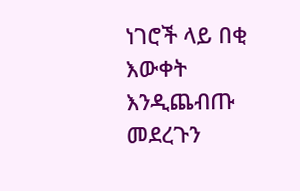ነገሮች ላይ በቂ እውቀት እንዲጨብጡ መደረጉን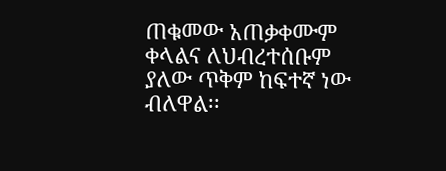ጠቁመው አጠቃቀሙም ቀላልና ለህብረተሰቡም ያለው ጥቅም ከፍተኛ ነው ብለዋል፡፡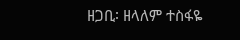ዘጋቢ፡ ዘላለም ተስፋዬ